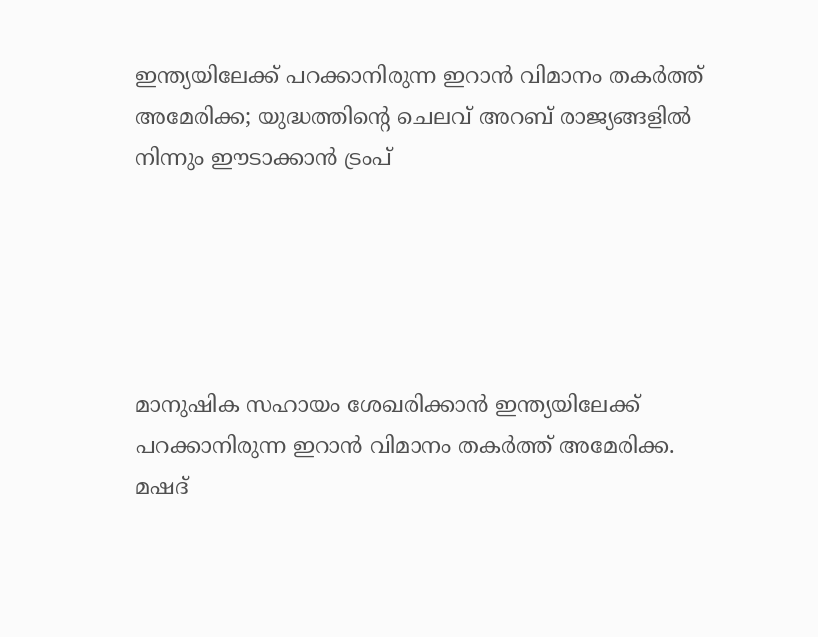ഇന്ത്യയിലേക്ക് പറക്കാനിരുന്ന ഇറാൻ വിമാനം തകർത്ത് അമേരിക്ക; യുദ്ധത്തിന്റെ ചെലവ് അറബ് രാജ്യങ്ങളിൽ നിന്നും ഈടാക്കാൻ ട്രംപ്





മാനുഷിക സഹായം ശേഖരിക്കാൻ ഇന്ത്യയിലേക്ക് പറക്കാനിരുന്ന ഇറാൻ വിമാനം തകർത്ത് അമേരിക്ക. മഷദ്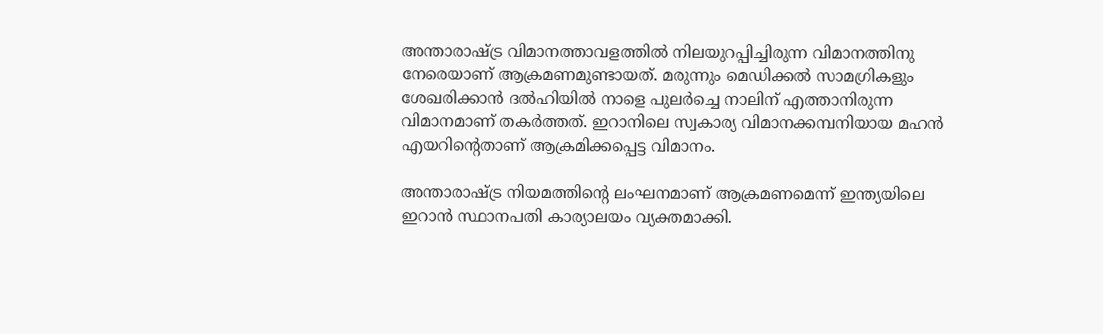അന്താരാഷ്ട്ര വിമാനത്താവളത്തിൽ നിലയുറപ്പിച്ചിരുന്ന വിമാനത്തിനു നേരെയാണ് ആക്രമണമുണ്ടായത്. മരുന്നും മെഡിക്കൽ സാമഗ്രികളും ശേഖരിക്കാൻ ദൽഹിയിൽ നാളെ പുലർച്ചെ നാലിന് എത്താനിരുന്ന വിമാനമാണ് തകർത്തത്. ഇറാനിലെ സ്വകാര്യ വിമാനക്കമ്പനിയായ മഹൻ എയറിന്റെതാണ് ആക്രമിക്കപ്പെട്ട വിമാനം.

അന്താരാഷ്ട്ര നിയമത്തിന്റെ ലംഘനമാണ് ആക്രമണമെന്ന് ഇന്ത്യയിലെ ഇറാൻ സ്ഥാനപതി കാര്യാലയം വ്യക്തമാക്കി.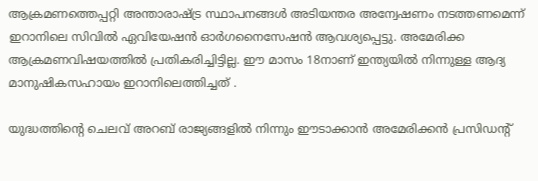ആക്രമണത്തെപ്പറ്റി അന്താരാഷ്ട്ര സ്ഥാപനങ്ങൾ അടിയന്തര അന്വേഷണം നടത്തണമെന്ന് ഇറാനിലെ സിവിൽ ഏവിയേഷൻ ഓർഗനൈസേഷൻ ആവശ്യപ്പെട്ടു. അമേരിക്ക ആക്രമണവിഷയത്തിൽ പ്രതികരിച്ചിട്ടില്ല. ഈ മാസം 18നാണ് ഇന്ത്യയിൽ നിന്നുള്ള ആദ്യ മാനുഷികസഹായം ഇറാനിലെത്തിച്ചത് .

യുദ്ധത്തിന്റെ ചെലവ് അറബ് രാജ്യങ്ങളിൽ നിന്നും ഈടാക്കാൻ അമേരിക്കൻ പ്രസിഡന്റ്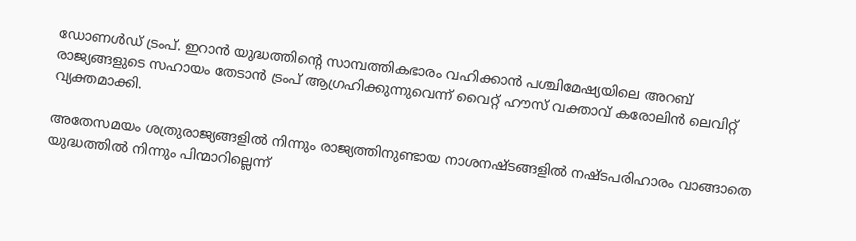ഡോണൾഡ് ട്രംപ്. ഇറാൻ യുദ്ധത്തിന്റെ സാമ്പത്തികഭാരം വഹിക്കാൻ പശ്ചിമേഷ്യയിലെ അറബ് രാജ്യങ്ങളുടെ സഹായം തേടാൻ ട്രംപ് ആഗ്രഹിക്കുന്നുവെന്ന് വൈറ്റ് ഹൗസ് വക്താവ് കരോലിൻ ലെവിറ്റ് വ്യക്തമാക്കി.

അതേസമയം ശത്രുരാജ്യങ്ങളിൽ നിന്നും രാജ്യത്തിനുണ്ടായ നാശനഷ്ടങ്ങളിൽ നഷ്ടപരിഹാരം വാങ്ങാതെ യുദ്ധത്തിൽ നിന്നും പിന്മാറില്ലെന്ന്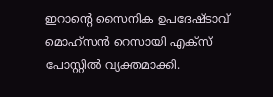ഇറാന്റെ സൈനിക ഉപദേഷ്ടാവ് മൊഹ്‌സൻ റെസായി എക്‌സ് പോസ്റ്റിൽ വ്യക്തമാക്കി.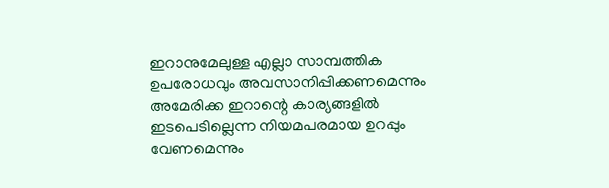ഇറാനുമേലുള്ള എല്ലാ സാമ്പത്തിക ഉപരോധവും അവസാനിപ്പിക്കണമെന്നും അമേരിക്ക ഇറാന്റെ കാര്യങ്ങളിൽ ഇടപെടില്ലെന്ന നിയമപരമായ ഉറപ്പും വേണമെന്നും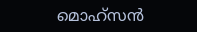മൊഹ്‌സൻ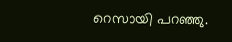റെസായി പറഞ്ഞു.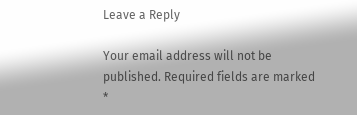Leave a Reply

Your email address will not be published. Required fields are marked *